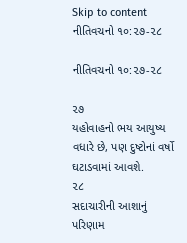Skip to content
નીતિવચનો ૧૦:૨૭-૨૮

નીતિવચનો ૧૦:૨૭-૨૮

૨૭
યહોવાહનો ભય આયુષ્ય વધારે છે, પણ દુષ્ટોનાં વર્ષો ઘટાડવામાં આવશે.
૨૮
સદાચારીની આશાનું પરિણામ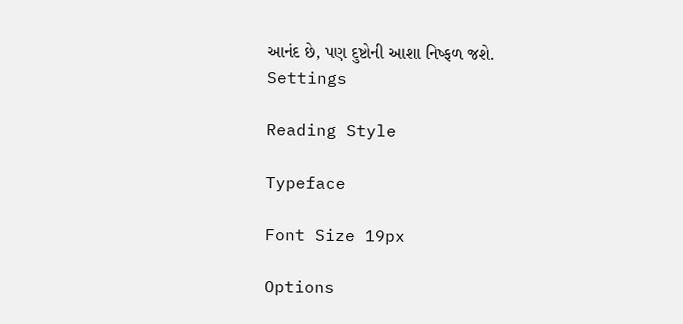આનંદ છે, પણ દુષ્ટોની આશા નિષ્ફળ જશે.
Settings

Reading Style

Typeface

Font Size 19px

Options